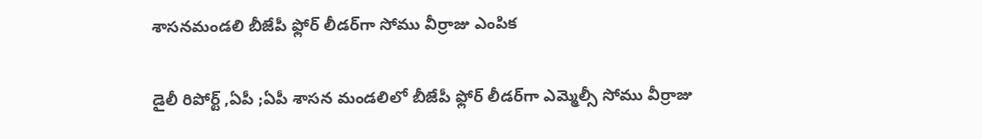శాసనమండలి బీజేపీ ఫ్లోర్ లీడర్‌గా సోము వీర్రాజు ఎంపిక

డైలీ రిపోర్ట్ ,ఏపీ ;ఏపీ శాసన మండలిలో బీజేపీ ఫ్లోర్ లీడర్‌గా ఎమ్మెల్సీ సోము వీర్రాజు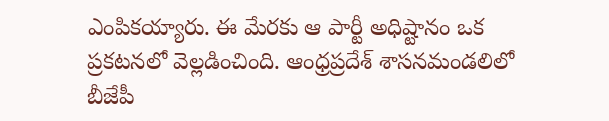ఎంపికయ్యారు. ఈ మేరకు ఆ పార్టీ అధిష్టానం ఒక ప్రకటనలో వెల్లడించింది. ఆంధ్రప్రదేశ్ శాసనమండలిలో బీజేపీ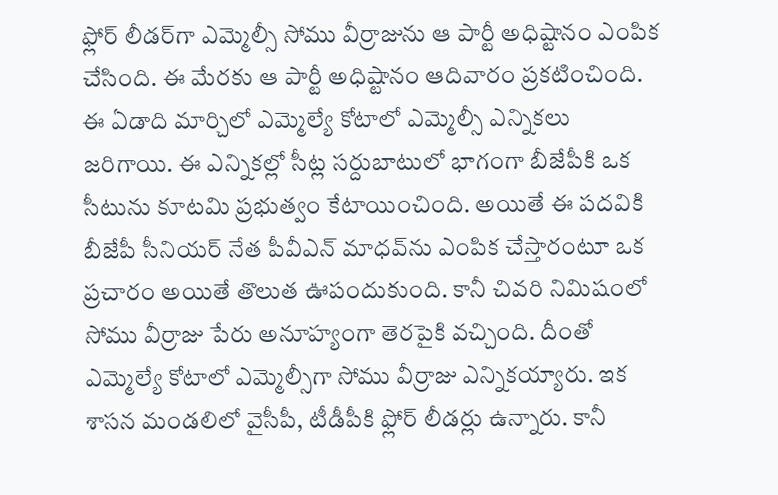ఫ్లోర్ లీడర్‌గా ఎమ్మెల్సీ సోము వీర్రాజును ఆ పార్టీ అధిష్టానం ఎంపిక చేసింది. ఈ మేరకు ఆ పార్టీ అధిష్టానం ఆదివారం ప్రకటించింది. ఈ ఏడాది మార్చిలో ఎమ్మెల్యే కోటాలో ఎమ్మెల్సీ ఎన్నికలు జరిగాయి. ఈ ఎన్నికల్లో సీట్ల సర్దుబాటులో భాగంగా బీజేపీకి ఒక సీటును కూటమి ప్రభుత్వం కేటాయించింది. అయితే ఈ పదవికి బీజేపీ సీనియర్ నేత పీవీఎన్ మాధవ్‌ను ఎంపిక చేస్తారంటూ ఒక ప్రచారం అయితే తొలుత ఊపందుకుంది. కానీ చివరి నిమిషంలో సోము వీర్రాజు పేరు అనూహ్యంగా తెరపైకి వచ్చింది. దీంతో ఎమ్మెల్యే కోటాలో ఎమ్మెల్సీగా సోము వీర్రాజు ఎన్నికయ్యారు. ఇక శాసన మండలిలో వైసీపీ, టీడీపీకి ఫ్లోర్ లీడర్లు ఉన్నారు. కానీ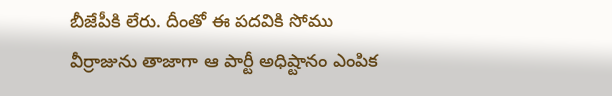బీజేపీకి లేరు. దీంతో ఈ పదవికి సోము వీర్రాజును తాజాగా ఆ పార్టీ అధిష్టానం ఎంపిక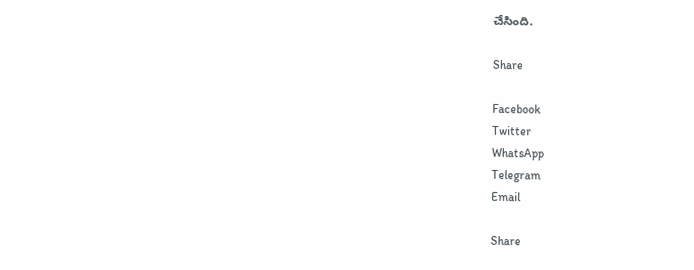చేసింది.

Share

Facebook
Twitter
WhatsApp
Telegram
Email

Share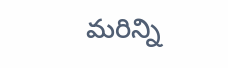మరిన్ని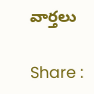వార్తలు

Share :